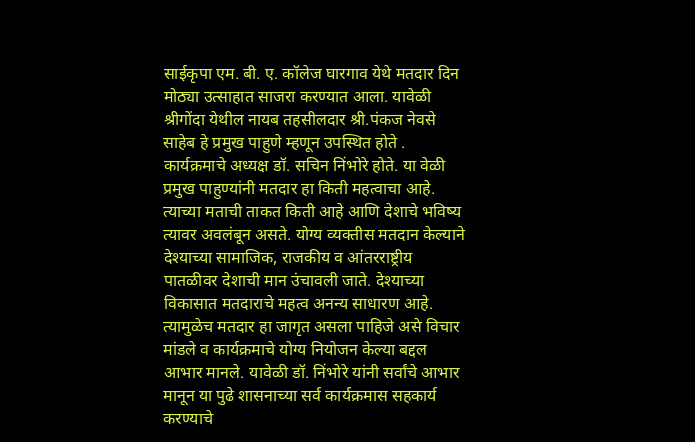साईकृपा एम. बी. ए. कॉलेज घारगाव येथे मतदार दिन मोठ्या उत्साहात साजरा करण्यात आला. यावेळी श्रीगोंदा येथील नायब तहसीलदार श्री.पंकज नेवसे साहेब हे प्रमुख पाहुणे म्हणून उपस्थित होते . कार्यक्रमाचे अध्यक्ष डॉ. सचिन निंभोरे होते. या वेळी प्रमुख पाहुण्यांनी मतदार हा किती महत्वाचा आहे. त्याच्या मताची ताकत किती आहे आणि देशाचे भविष्य त्यावर अवलंबून असते. योग्य व्यक्तीस मतदान केल्याने देश्याच्या सामाजिक, राजकीय व आंतरराष्ट्रीय पातळीवर देशाची मान उंचावली जाते. देश्याच्या विकासात मतदाराचे महत्व अनन्य साधारण आहे. त्यामुळेच मतदार हा जागृत असला पाहिजे असे विचार मांडले व कार्यक्रमाचे योग्य नियोजन केल्या बद्दल आभार मानले. यावेळी डॉ. निंभोरे यांनी सर्वांचे आभार मानून या पुढे शासनाच्या सर्व कार्यक्रमास सहकार्य करण्याचे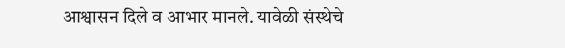आश्वासन दिले व आभार मानले. यावेळी संस्थेचे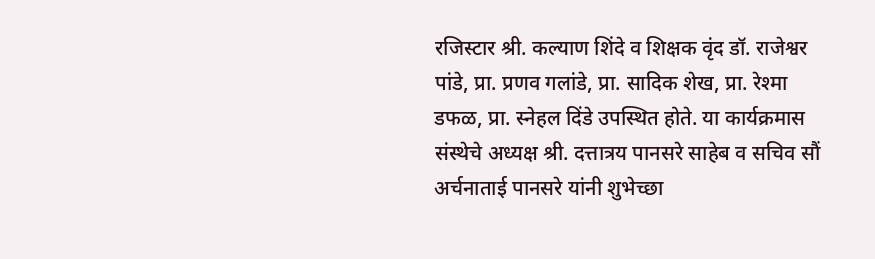रजिस्टार श्री. कल्याण शिंदे व शिक्षक वृंद डॉ. राजेश्वर पांडे, प्रा. प्रणव गलांडे, प्रा. सादिक शेख, प्रा. रेश्मा डफळ, प्रा. स्नेहल दिंडे उपस्थित होते. या कार्यक्रमास संस्थेचे अध्यक्ष श्री. दत्तात्रय पानसरे साहेब व सचिव सौं अर्चनाताई पानसरे यांनी शुभेच्छा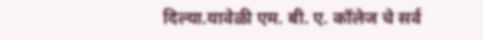दिल्या.यावेळी एम. बी. ए. कॉलेज चे सर्व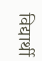विद्यार्थी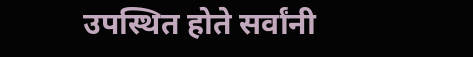उपस्थित होते सर्वांनी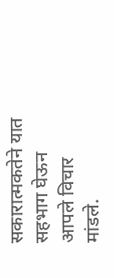सकारात्मकतेने यात सहभाग घेऊन आपले विचार मांडले.